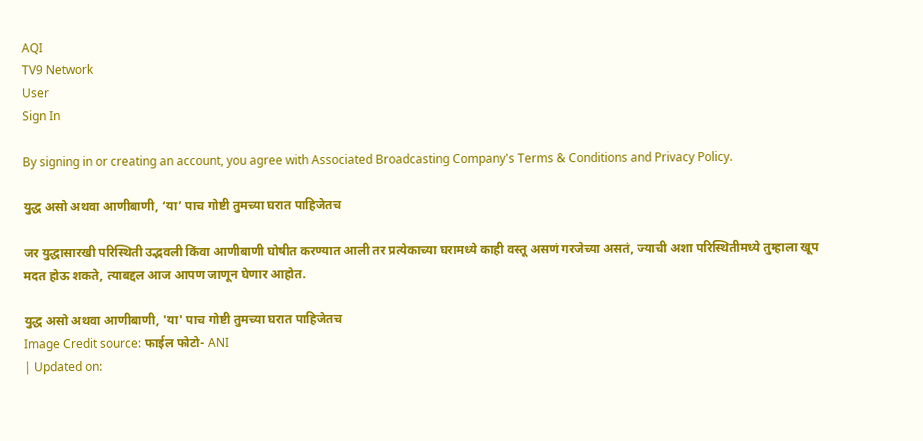AQI
TV9 Network
User
Sign In

By signing in or creating an account, you agree with Associated Broadcasting Company's Terms & Conditions and Privacy Policy.

युद्ध असो अथवा आणीबाणी, ‘या’ पाच गोष्टी तुमच्या घरात पाहिजेतच

जर युद्धासारखी परिस्थिती उद्भवली किंवा आणीबाणी घोषीत करण्यात आली तर प्रत्येकाच्या घरामध्ये काही वस्तू असणं गरजेच्या असतं, ज्याची अशा परिस्थितीमध्ये तुम्हाला खूप मदत होऊ शकते, त्याबद्दल आज आपण जाणून घेणार आहोत.

युद्ध असो अथवा आणीबाणी, 'या' पाच गोष्टी तुमच्या घरात पाहिजेतच
Image Credit source: फाईल फोटो- ANI
| Updated on: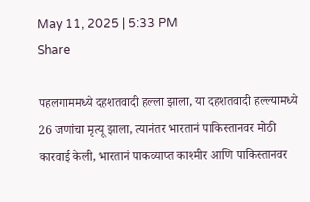May 11, 2025 | 5:33 PM
Share

पहलगाममध्ये दहशतवादी हल्ला झाला, या दहशतवादी हल्ल्यामध्ये 26 जणांचा मृत्यू झाला, त्यानंतर भारतानं पाकिस्तानवर मोठी कारवाई केली, भारतानं पाकव्याप्त काश्मीर आणि पाकिस्तानवर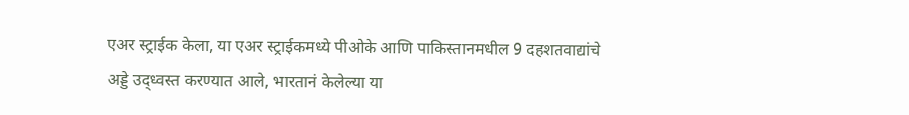एअर स्ट्राईक केला, या एअर स्ट्राईकमध्ये पीओके आणि पाकिस्तानमधील 9 दहशतवाद्यांचे अड्डे उद्ध्वस्त करण्यात आले, भारतानं केलेल्या या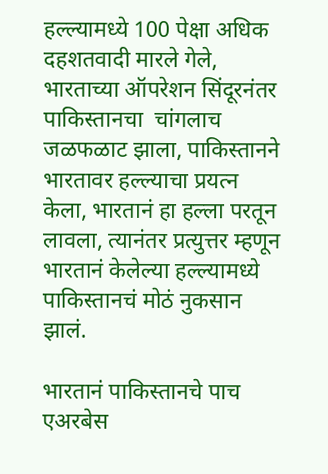हल्ल्यामध्ये 100 पेक्षा अधिक दहशतवादी मारले गेले, भारताच्या ऑपरेशन सिंदूरनंतर पाकिस्तानचा  चांगलाच जळफळाट झाला, पाकिस्तानने भारतावर हल्ल्याचा प्रयत्न केला, भारतानं हा हल्ला परतून लावला, त्यानंतर प्रत्युत्तर म्हणून भारतानं केलेल्या हल्ल्यामध्ये पाकिस्तानचं मोठं नुकसान झालं.

भारतानं पाकिस्तानचे पाच एअरबेस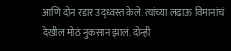आणि दोन रडार उद्ध्वस्त केले. त्यांच्या लढाऊ विमानांचं देखील मोठं नुकसान झालं. दोन्ही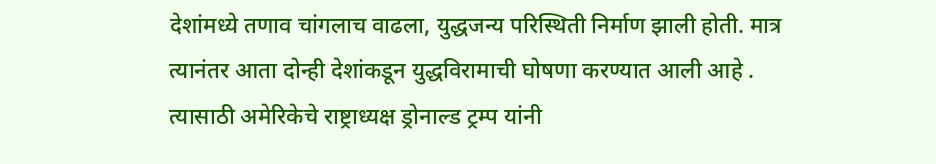देशांमध्ये तणाव चांगलाच वाढला, युद्धजन्य परिस्थिती निर्माण झाली होती. मात्र त्यानंतर आता दोन्ही देशांकडून युद्धविरामाची घोषणा करण्यात आली आहे . त्यासाठी अमेरिकेचे राष्ट्राध्यक्ष ड्रोनाल्ड ट्रम्प यांनी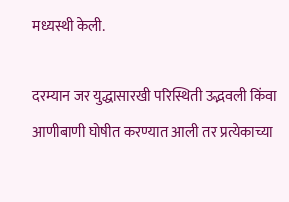मध्यस्थी केली.

दरम्यान जर युद्धासारखी परिस्थिती उद्भवली किंवा आणीबाणी घोषीत करण्यात आली तर प्रत्येकाच्या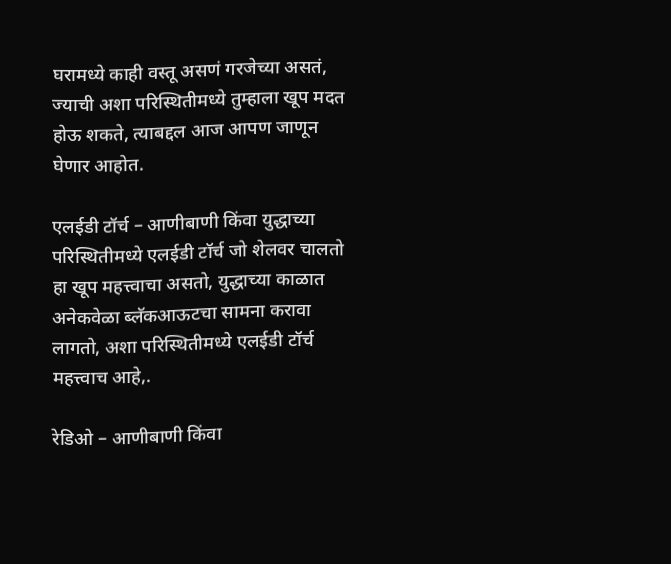घरामध्ये काही वस्तू असणं गरजेच्या असतं, ज्याची अशा परिस्थितीमध्ये तुम्हाला खूप मदत होऊ शकते, त्याबद्दल आज आपण जाणून घेणार आहोत.

एलईडी टॉर्च – आणीबाणी किंवा युद्धाच्या परिस्थितीमध्ये एलईडी टॉर्च जो शेलवर चालतो हा खूप महत्त्वाचा असतो, युद्धाच्या काळात अनेकवेळा ब्लॅकआऊटचा सामना करावा लागतो, अशा परिस्थितीमध्ये एलईडी टॉर्च महत्त्वाच आहे,.

रेडिओ – आणीबाणी किंवा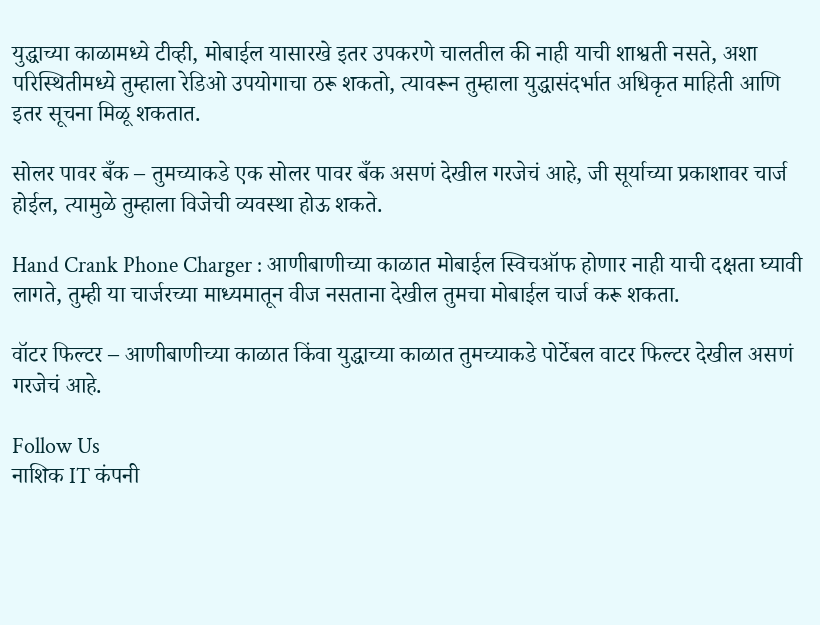युद्धाच्या काळामध्ये टीव्ही, मोबाईल यासारखे इतर उपकरणे चालतील की नाही याची शाश्वती नसते, अशा परिस्थितीमध्ये तुम्हाला रेडिओ उपयोगाचा ठरू शकतो, त्यावरून तुम्हाला युद्धासंदर्भात अधिकृत माहिती आणि इतर सूचना मिळू शकतात.

सोलर पावर बँक – तुमच्याकडे एक सोलर पावर बँक असणं देखील गरजेचं आहे, जी सूर्याच्या प्रकाशावर चार्ज होईल, त्यामुळे तुम्हाला विजेची व्यवस्था होऊ शकते.

Hand Crank Phone Charger : आणीबाणीच्या काळात मोबाईल स्विचऑफ होणार नाही याची दक्षता घ्यावी लागते, तुम्ही या चार्जरच्या माध्यमातून वीज नसताना देखील तुमचा मोबाईल चार्ज करू शकता.

वॉटर फिल्टर – आणीबाणीच्या काळात किंवा युद्धाच्या काळात तुमच्याकडे पोर्टेबल वाटर फिल्टर देखील असणं गरजेचं आहे.

Follow Us
नाशिक IT कंपनी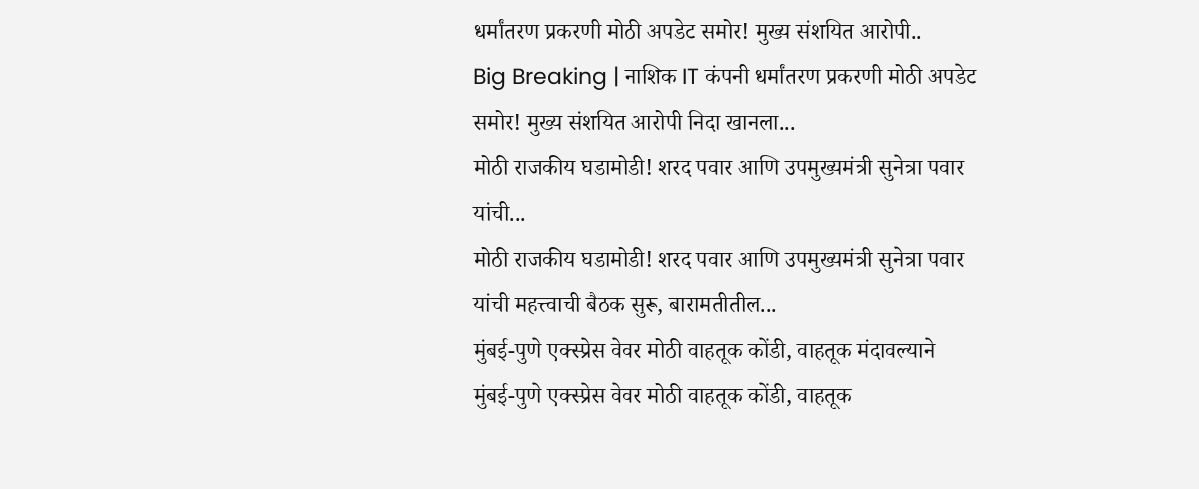धर्मांतरण प्रकरणी मोठी अपडेट समोर! मुख्य संशयित आरोपी..
Big Breaking | नाशिक IT कंपनी धर्मांतरण प्रकरणी मोठी अपडेट समोर! मुख्य संशयित आरोपी निदा खानला...
मोठी राजकीय घडामोडी! शरद पवार आणि उपमुख्यमंत्री सुनेत्रा पवार यांची...
मोठी राजकीय घडामोडी! शरद पवार आणि उपमुख्यमंत्री सुनेत्रा पवार यांची महत्त्वाची बैठक सुरू, बारामतीतील...
मुंबई-पुणे एक्स्प्रेस वेवर मोठी वाहतूक कोंडी, वाहतूक मंदावल्याने
मुंबई-पुणे एक्स्प्रेस वेवर मोठी वाहतूक कोंडी, वाहतूक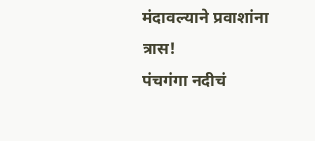मंदावल्याने प्रवाशांना त्रास!
पंचगंगा नदीचं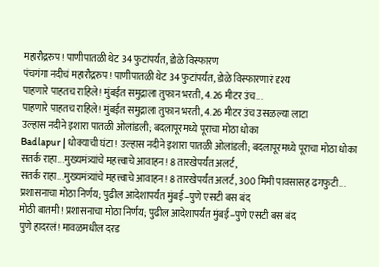महारौद्ररुप! पाणीपातळी थेट 34 फुटांपर्यंत, डोळे विस्फारण
पंचगंगा नदीचं महारौद्ररुप! पाणीपातळी थेट 34 फुटांपर्यंत, डोळे विस्फारणारं दृश्य
पाहणारे पाहतच राहिले! मुंबईत समुद्राला तुफान भरती, 4.26 मीटर उंच...
पाहणारे पाहतच राहिले! मुंबईत समुद्राला तुफान भरती, 4.26 मीटर उंच उसळल्या लाटा
उल्हास नदीने इशारा पातळी ओलांडली; बदलापूरमध्ये पूराचा मोठा धोका
Badlapur | धोक्याची घंटा! उल्हास नदीने इशारा पातळी ओलांडली; बदलापूरमध्ये पूराचा मोठा धोका
सतर्क राहा...मुख्यमंत्र्यांचे महत्त्वाचे आवाहन! 8 तारखेपर्यंत अलर्ट,
सतर्क राहा...मुख्यमंत्र्यांचे महत्त्वाचे आवाहन! 8 तारखेपर्यंत अलर्ट, 300 मिमी पावसासह ढगफुटी...
प्रशासनाचा मोठा निर्णय; पुढील आदेशापर्यंत मुंबई–पुणे एसटी बस बंद
मोठी बातमी! प्रशासनाचा मोठा निर्णय; पुढील आदेशापर्यंत मुंबई–पुणे एसटी बस बंद
पुणे हादरलं! मावळमधील दरड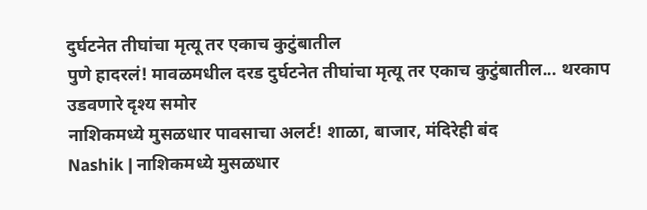दुर्घटनेत तीघांचा मृत्यू तर एकाच कुटुंबातील
पुणे हादरलं! मावळमधील दरड दुर्घटनेत तीघांचा मृत्यू तर एकाच कुटुंबातील... थरकाप उडवणारे दृश्य समोर
नाशिकमध्ये मुसळधार पावसाचा अलर्ट! शाळा, बाजार, मंदिरेही बंद
Nashik | नाशिकमध्ये मुसळधार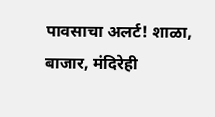पावसाचा अलर्ट! शाळा, बाजार, मंदिरेही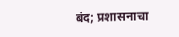बंद; प्रशासनाचा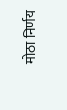मोठा निर्णय